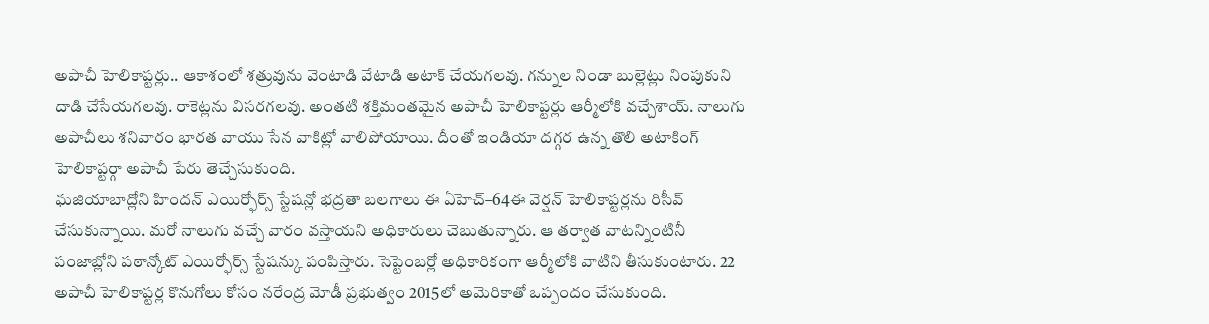అపాచీ హెలికాప్టర్లు.. ఆకాశంలో శత్రువును వెంటాడి వేటాడి అటాక్ చేయగలవు. గన్నుల నిండా బుల్లెట్లు నింపుకుని దాడి చేసేయగలవు. రాకెట్లను విసరగలవు. అంతటి శక్తిమంతమైన అపాచీ హెలికాప్టర్లు ఆర్మీలోకి వచ్చేశాయ్. నాలుగు అపాచీలు శనివారం భారత వాయు సేన వాకిట్లో వాలిపోయాయి. దీంతో ఇండియా దగ్గర ఉన్న తొలి అటాకింగ్ హెలికాప్టర్గా అపాచీ పేరు తెచ్చేసుకుంది.
ఘజియాబాద్లోని హిందన్ ఎయిర్ఫోర్స్ స్టేషన్లో భద్రతా బలగాలు ఈ ఏహెచ్–64ఈ వెర్షన్ హెలికాప్టర్లను రిసీవ్ చేసుకున్నాయి. మరో నాలుగు వచ్చే వారం వస్తాయని అధికారులు చెబుతున్నారు. ఆ తర్వాత వాటన్నింటినీ పంజాబ్లోని పఠాన్కోట్ ఎయిర్ఫోర్స్ స్టేషన్కు పంపిస్తారు. సెప్టెంబర్లో అధికారికంగా ఆర్మీలోకి వాటిని తీసుకుంటారు. 22 అపాచీ హెలికాప్టర్ల కొనుగోలు కోసం నరేంద్ర మోడీ ప్రభుత్వం 2015లో అమెరికాతో ఒప్పందం చేసుకుంది.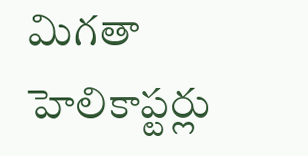మిగతా హెలికాప్టర్లు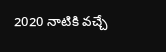2020 నాటికి వచ్చే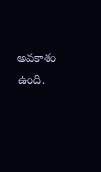అవకాశం ఉంది.